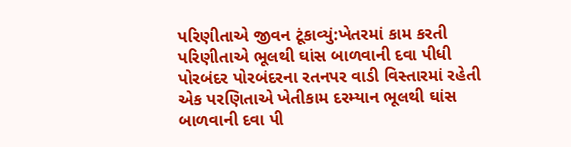પરિણીતાએ જીવન ટૂંકાવ્યું:ખેતરમાં કામ કરતી પરિણીતાએ ભૂલથી ઘાંસ બાળવાની દવા પીધી
પોરબંદર પોરબંદરના રતનપર વાડી વિસ્તારમાં રહેતી એક પરણિતાએ ખેતીકામ દરમ્યાન ભૂલથી ઘાંસ બાળવાની દવા પી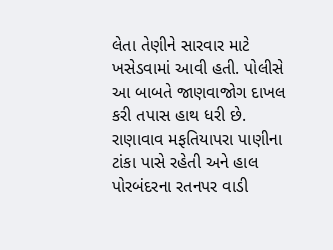લેતા તેણીને સારવાર માટે ખસેડવામાં આવી હતી. પોલીસે આ બાબતે જાણવાજોગ દાખલ કરી તપાસ હાથ ધરી છે. રાણાવાવ મફતિયાપરા પાણીના ટાંકા પાસે રહેતી અને હાલ પોરબંદરના રતનપર વાડી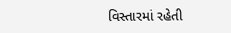વિસ્તારમાં રહેતી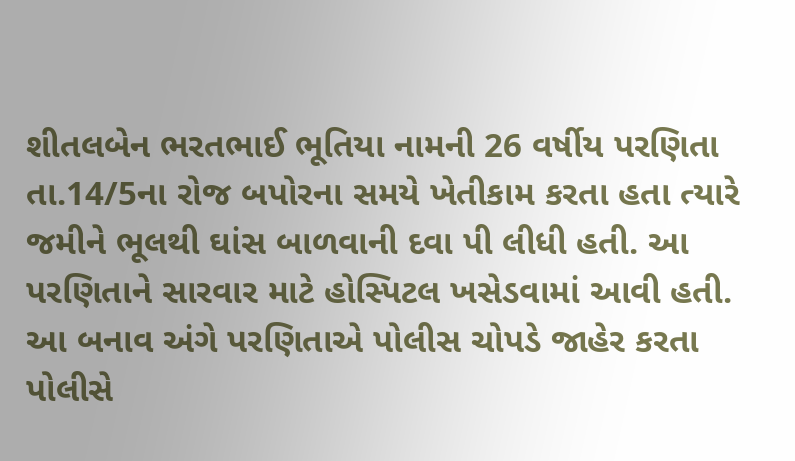શીતલબેન ભરતભાઈ ભૂતિયા નામની 26 વર્ષીય પરણિતા તા.14/5ના રોજ બપોરના સમયે ખેતીકામ કરતા હતા ત્યારે જમીને ભૂલથી ઘાંસ બાળવાની દવા પી લીધી હતી. આ પરણિતાને સારવાર માટે હોસ્પિટલ ખસેડવામાં આવી હતી. આ બનાવ અંગે પરણિતાએ પોલીસ ચોપડે જાહેર કરતા પોલીસે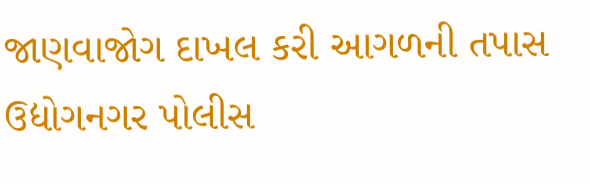જાણવાજોગ દાખલ કરી આગળની તપાસ ઉદ્યોગનગર પોલીસ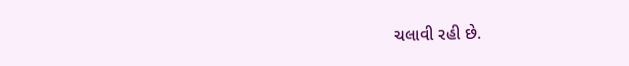ચલાવી રહી છે.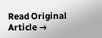Read Original Article →